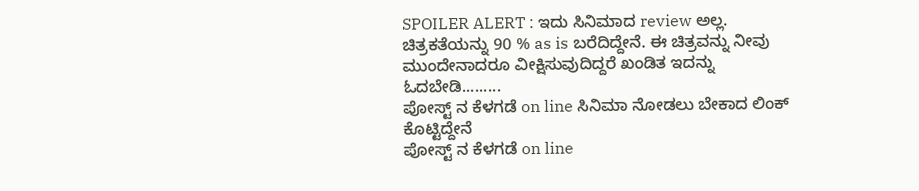SPOILER ALERT : ಇದು ಸಿನಿಮಾದ review ಅಲ್ಲ. ಚಿತ್ರಕತೆಯನ್ನು 90 % as is ಬರೆದಿದ್ದೇನೆ. ಈ ಚಿತ್ರವನ್ನು ನೀವು ಮುಂದೇನಾದರೂ ವೀಕ್ಷಿಸುವುದಿದ್ದರೆ ಖಂಡಿತ ಇದನ್ನು ಓದಬೇಡಿ.........
ಪೋಸ್ಟ್ ನ ಕೆಳಗಡೆ on line ಸಿನಿಮಾ ನೋಡಲು ಬೇಕಾದ ಲಿಂಕ್ ಕೊಟ್ಟಿದ್ದೇನೆ
ಪೋಸ್ಟ್ ನ ಕೆಳಗಡೆ on line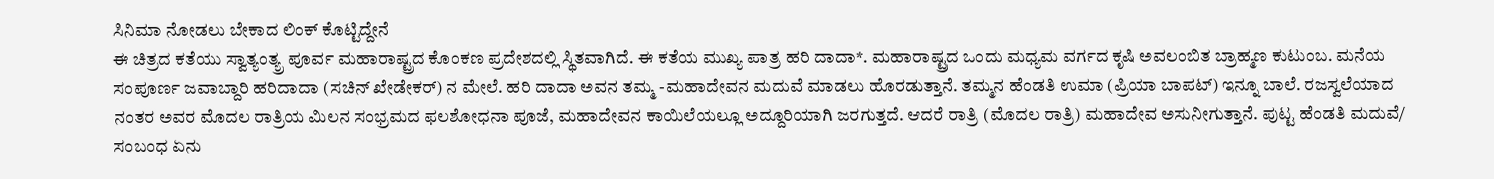ಸಿನಿಮಾ ನೋಡಲು ಬೇಕಾದ ಲಿಂಕ್ ಕೊಟ್ಟಿದ್ದೇನೆ
ಈ ಚಿತ್ರದ ಕತೆಯು ಸ್ವಾತ್ಯಂತ್ಯ್ರ ಪೂರ್ವ ಮಹಾರಾಷ್ಟ್ರದ ಕೊಂಕಣ ಪ್ರದೇಶದಲ್ಲಿ ಸ್ಥಿತವಾಗಿದೆ. ಈ ಕತೆಯ ಮುಖ್ಯ ಪಾತ್ರ ಹರಿ ದಾದಾ*. ಮಹಾರಾಷ್ಟ್ರದ ಒಂದು ಮಧ್ಯಮ ವರ್ಗದ ಕೃಷಿ ಅವಲಂಬಿತ ಬ್ರಾಹ್ಮಣ ಕುಟುಂಬ. ಮನೆಯ ಸಂಪೂರ್ಣ ಜವಾಬ್ದಾರಿ ಹರಿದಾದಾ (ಸಚಿನ್ ಖೇಡೇಕರ್) ನ ಮೇಲೆ. ಹರಿ ದಾದಾ ಅವನ ತಮ್ಮ -ಮಹಾದೇವನ ಮದುವೆ ಮಾಡಲು ಹೊರಡುತ್ತಾನೆ. ತಮ್ಮನ ಹೆಂಡತಿ ಉಮಾ (ಪ್ರಿಯಾ ಬಾಪಟ್) ಇನ್ನೂ ಬಾಲೆ. ರಜಸ್ವಲೆಯಾದ ನಂತರ ಅವರ ಮೊದಲ ರಾತ್ರಿಯ ಮಿಲನ ಸಂಭ್ರಮದ ಫಲಶೋಧನಾ ಪೂಜೆ, ಮಹಾದೇವನ ಕಾಯಿಲೆಯಲ್ಲೂ ಅದ್ದೂರಿಯಾಗಿ ಜರಗುತ್ತದೆ. ಆದರೆ ರಾತ್ರಿ (ಮೊದಲ ರಾತ್ರಿ) ಮಹಾದೇವ ಅಸುನೀಗುತ್ತಾನೆ. ಪುಟ್ಟ ಹೆಂಡತಿ ಮದುವೆ/ ಸಂಬಂಧ ಏನು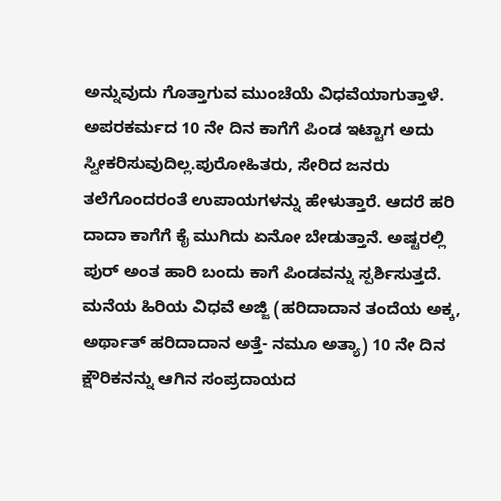ಅನ್ನುವುದು ಗೊತ್ತಾಗುವ ಮುಂಚೆಯೆ ವಿಧವೆಯಾಗುತ್ತಾಳೆ. ಅಪರಕರ್ಮದ 10 ನೇ ದಿನ ಕಾಗೆಗೆ ಪಿಂಡ ಇಟ್ಟಾಗ ಅದು ಸ್ವೀಕರಿಸುವುದಿಲ್ಲ.ಪುರೋಹಿತರು, ಸೇರಿದ ಜನರು ತಲೆಗೊಂದರಂತೆ ಉಪಾಯಗಳನ್ನು ಹೇಳುತ್ತಾರೆ. ಆದರೆ ಹರಿ ದಾದಾ ಕಾಗೆಗೆ ಕೈ ಮುಗಿದು ಏನೋ ಬೇಡುತ್ತಾನೆ. ಅಷ್ಟರಲ್ಲಿ ಪುರ್ ಅಂತ ಹಾರಿ ಬಂದು ಕಾಗೆ ಪಿಂಡವನ್ನು ಸ್ಪರ್ಶಿಸುತ್ತದೆ.
ಮನೆಯ ಹಿರಿಯ ವಿಧವೆ ಅಜ್ಜಿ (ಹರಿದಾದಾನ ತಂದೆಯ ಅಕ್ಕ, ಅರ್ಥಾತ್ ಹರಿದಾದಾನ ಅತ್ತೆ- ನಮೂ ಅತ್ಯಾ) 10 ನೇ ದಿನ ಕ್ಷೌರಿಕನನ್ನು ಆಗಿನ ಸಂಪ್ರದಾಯದ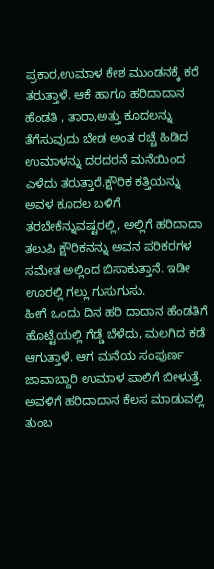ಪ್ರಕಾರ,ಉಮಾಳ ಕೇಶ ಮುಂಡನಕ್ಕೆ ಕರೆ ತರುತ್ತಾಳೆ. ಆಕೆ ಹಾಗೂ ಹರಿದಾದಾನ ಹೆಂಡತಿ , ತಾರಾ,ಅತ್ತು ಕೂದಲನ್ನು ತೆಗೆಸುವುದು ಬೇಡ ಅಂತ ರಚ್ಚೆ ಹಿಡಿದ ಉಮಾಳನ್ನು ದರದರನೆ ಮನೆಯಿಂದ ಎಳೆದು ತರುತ್ತಾರೆ.ಕ್ಷೌರಿಕ ಕತ್ತಿಯನ್ನು ಅವಳ ಕೂದಲ ಬಳಿಗೆ ತರಬೇಕೆನ್ನುವಷ್ಟರಲ್ಲಿ, ಅಲ್ಲಿಗೆ ಹರಿದಾದಾ ತಲುಪಿ ಕ್ಷೌರಿಕನನ್ನು ಅವನ ಪರಿಕರಗಳ ಸಮೇತ ಅಲ್ಲಿಂದ ಬಿಸಾಕುತ್ತಾನೆ. ಇಡೀ ಊರಲ್ಲಿ ಗಲ್ಲು ಗುಸುಗುಸು.
ಹೀಗೆ ಒಂದು ದಿನ ಹರಿ ದಾದಾನ ಹೆಂಡತಿಗೆ ಹೊಟ್ಟೆಯಲ್ಲಿ ಗೆಡ್ಡೆ ಬೆಳೆದು, ಮಲಗಿದ ಕಡೆ ಆಗುತ್ತಾಳೆ. ಆಗ ಮನೆಯ ಸಂಪುರ್ಣ ಜಾವಾಬ್ದಾರಿ ಉಮಾಳ ಪಾಲಿಗೆ ಬೀಳುತ್ತೆ. ಅವಳಿಗೆ ಹರಿದಾದಾನ ಕೆಲಸ ಮಾಡುವಲ್ಲಿ ತುಂಬ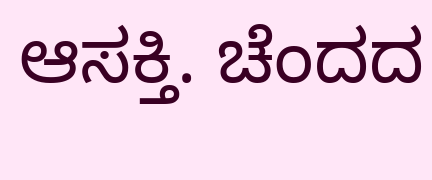ಆಸಕ್ತಿ. ಚೆಂದದ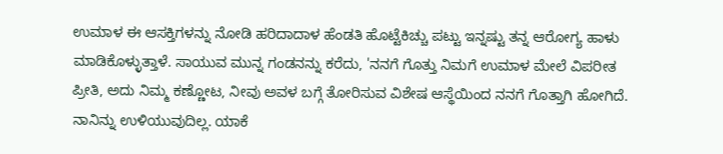ಉಮಾಳ ಈ ಆಸಕ್ತಿಗಳನ್ನು ನೋಡಿ ಹರಿದಾದಾಳ ಹೆಂಡತಿ ಹೊಟ್ಟೆಕಿಚ್ಚು ಪಟ್ಟು ಇನ್ನಷ್ಟು ತನ್ನ ಆರೋಗ್ಯ ಹಾಳು ಮಾಡಿಕೊಳ್ಳುತ್ತಾಳೆ. ಸಾಯುವ ಮುನ್ನ ಗಂಡನನ್ನು ಕರೆದು, 'ನನಗೆ ಗೊತ್ತು ನಿಮಗೆ ಉಮಾಳ ಮೇಲೆ ವಿಪರೀತ ಪ್ರೀತಿ, ಅದು ನಿಮ್ಮ ಕಣ್ಣೋಟ, ನೀವು ಅವಳ ಬಗ್ಗೆ ತೋರಿಸುವ ವಿಶೇಷ ಆಸ್ಥೆಯಿಂದ ನನಗೆ ಗೊತ್ತಾಗಿ ಹೋಗಿದೆ. ನಾನಿನ್ನು ಉಳಿಯುವುದಿಲ್ಲ. ಯಾಕೆ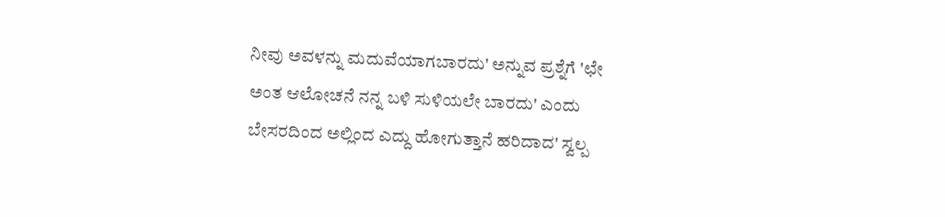ನೀವು ಅವಳನ್ನು ಮದುವೆಯಾಗಬಾರದು' ಅನ್ನುವ ಪ್ರಶ್ನೆಗೆ 'ಛೇ ಅಂತ ಆಲೋಚನೆ ನನ್ನ ಬಳಿ ಸುಳಿಯಲೇ ಬಾರದು' ಎಂದು ಬೇಸರದಿಂದ ಅಲ್ಲಿಂದ ಎದ್ದು ಹೋಗುತ್ತಾನೆ ಹರಿದಾದ' ಸ್ವಲ್ಪ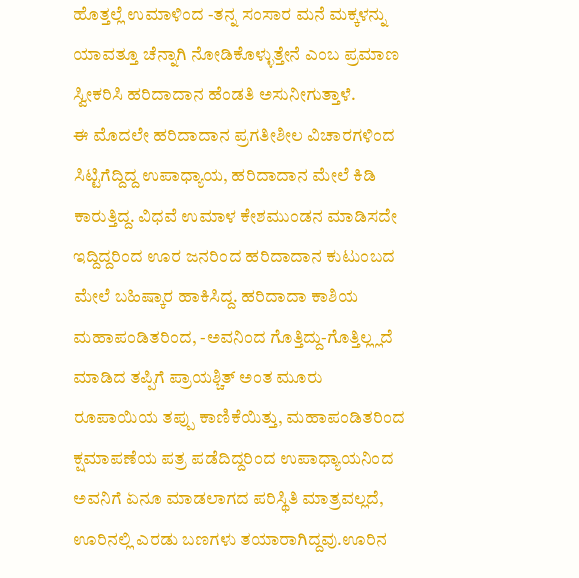ಹೊತ್ತಲ್ಲೆ ಉಮಾಳಿಂದ -ತನ್ನ ಸಂಸಾರ ಮನೆ ಮಕ್ಕಳನ್ನು ಯಾವತ್ತೂ ಚೆನ್ನಾಗಿ ನೋಡಿಕೊಳ್ಳುತ್ತೇನೆ ಎಂಬ ಪ್ರಮಾಣ ಸ್ವೀಕರಿಸಿ ಹರಿದಾದಾನ ಹೆಂಡತಿ ಅಸುನೀಗುತ್ತಾಳೆ.
ಈ ಮೊದಲೇ ಹರಿದಾದಾನ ಪ್ರಗತೀಶೀಲ ವಿಚಾರಗಳಿಂದ ಸಿಟ್ಟಿಗೆದ್ದಿದ್ದ ಉಪಾಧ್ಯಾಯ, ಹರಿದಾದಾನ ಮೇಲೆ ಕಿಡಿ ಕಾರುತ್ತಿದ್ದ. ವಿಧವೆ ಉಮಾಳ ಕೇಶಮುಂಡನ ಮಾಡಿಸದೇ ಇದ್ದಿದ್ದರಿಂದ ಊರ ಜನರಿಂದ ಹರಿದಾದಾನ ಕುಟುಂಬದ ಮೇಲೆ ಬಹಿಷ್ಕಾರ ಹಾಕಿಸಿದ್ದ. ಹರಿದಾದಾ ಕಾಶಿಯ ಮಹಾಪಂಡಿತರಿಂದ, -ಅವನಿಂದ ಗೊತ್ತಿದ್ದು-ಗೊತ್ತಿಲ್ಲ್ಲದೆ ಮಾಡಿದ ತಪ್ಪಿಗೆ ಪ್ರಾಯಶ್ಚಿತ್ ಅಂತ ಮೂರು ರೂಪಾಯಿಯ ತಪ್ಪು ಕಾಣಿಕೆಯಿತ್ತು, ಮಹಾಪಂಡಿತರಿಂದ ಕ್ಷಮಾಪಣೆಯ ಪತ್ರ ಪಡೆದಿದ್ದರಿಂದ ಉಪಾಧ್ಯಾಯನಿಂದ ಅವನಿಗೆ ಏನೂ ಮಾಡಲಾಗದ ಪರಿಸ್ಥಿತಿ ಮಾತ್ರವಲ್ಲದೆ, ಊರಿನಲ್ಲಿ ಎರಡು ಬಣಗಳು ತಯಾರಾಗಿದ್ದವು.ಊರಿನ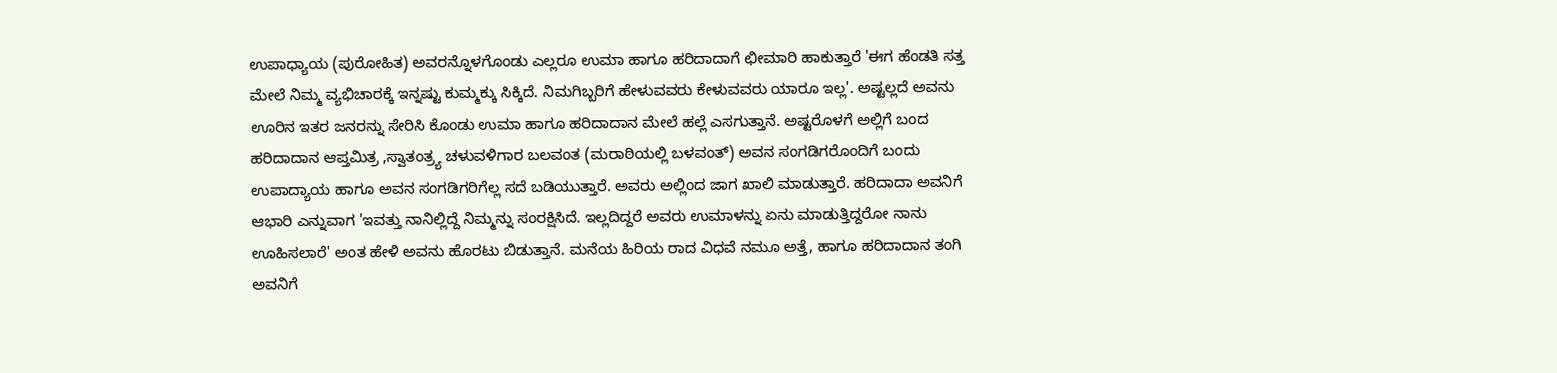ಉಪಾಧ್ಯಾಯ (ಪುರೋಹಿತ) ಅವರನ್ನೊಳಗೊಂಡು ಎಲ್ಲರೂ ಉಮಾ ಹಾಗೂ ಹರಿದಾದಾಗೆ ಛೀಮಾರಿ ಹಾಕುತ್ತಾರೆ 'ಈಗ ಹೆಂಡತಿ ಸತ್ತ ಮೇಲೆ ನಿಮ್ಮ ವ್ಯಭಿಚಾರಕ್ಕೆ ಇನ್ನಷ್ಟು ಕುಮ್ಮಕ್ಕು ಸಿಕ್ಕಿದೆ. ನಿಮಗಿಬ್ಬರಿಗೆ ಹೇಳುವವರು ಕೇಳುವವರು ಯಾರೂ ಇಲ್ಲ'. ಅಷ್ಟಲ್ಲದೆ ಅವನು ಊರಿನ ಇತರ ಜನರನ್ನು ಸೇರಿಸಿ ಕೊಂಡು ಉಮಾ ಹಾಗೂ ಹರಿದಾದಾನ ಮೇಲೆ ಹಲ್ಲೆ ಎಸಗುತ್ತಾನೆ. ಅಷ್ಟರೊಳಗೆ ಅಲ್ಲಿಗೆ ಬಂದ ಹರಿದಾದಾನ ಆಪ್ತಮಿತ್ರ ,ಸ್ವಾತಂತ್ರ್ಯ ಚಳುವಳಿಗಾರ ಬಲವಂತ (ಮರಾಠಿಯಲ್ಲಿ ಬಳವಂತ್) ಅವನ ಸಂಗಡಿಗರೊಂದಿಗೆ ಬಂದು ಉಪಾದ್ಯಾಯ ಹಾಗೂ ಅವನ ಸಂಗಡಿಗರಿಗೆಲ್ಲ ಸದೆ ಬಡಿಯುತ್ತಾರೆ. ಅವರು ಅಲ್ಲಿಂದ ಜಾಗ ಖಾಲಿ ಮಾಡುತ್ತಾರೆ. ಹರಿದಾದಾ ಅವನಿಗೆ ಆಭಾರಿ ಎನ್ನುವಾಗ 'ಇವತ್ತು ನಾನಿಲ್ಲಿದ್ದೆ ನಿಮ್ಮನ್ನು ಸಂರಕ್ಷಿಸಿದೆ. ಇಲ್ಲದಿದ್ದರೆ ಅವರು ಉಮಾಳನ್ನು ಏನು ಮಾಡುತ್ತಿದ್ದರೋ ನಾನು ಊಹಿಸಲಾರೆ' ಅಂತ ಹೇಳಿ ಅವನು ಹೊರಟು ಬಿಡುತ್ತಾನೆ. ಮನೆಯ ಹಿರಿಯ ರಾದ ವಿಧವೆ ನಮೂ ಅತ್ತೆ, ಹಾಗೂ ಹರಿದಾದಾನ ತಂಗಿ ಅವನಿಗೆ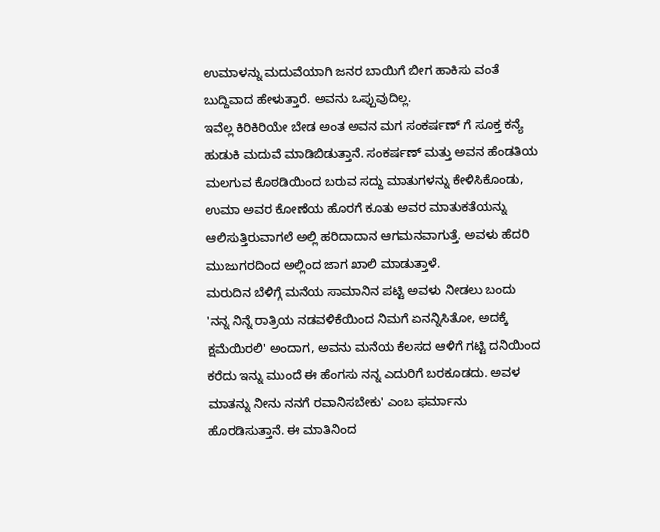ಉಮಾಳನ್ನು ಮದುವೆಯಾಗಿ ಜನರ ಬಾಯಿಗೆ ಬೀಗ ಹಾಕಿಸು ವಂತೆ ಬುದ್ದಿವಾದ ಹೇಳುತ್ತಾರೆ. ಅವನು ಒಪ್ಪುವುದಿಲ್ಲ.
ಇವೆಲ್ಲ ಕಿರಿಕಿರಿಯೇ ಬೇಡ ಅಂತ ಅವನ ಮಗ ಸಂಕರ್ಷಣ್ ಗೆ ಸೂಕ್ತ ಕನ್ಯೆ ಹುಡುಕಿ ಮದುವೆ ಮಾಡಿಬಿಡುತ್ತಾನೆ. ಸಂಕರ್ಷಣ್ ಮತ್ತು ಅವನ ಹೆಂಡತಿಯ ಮಲಗುವ ಕೊಠಡಿಯಿಂದ ಬರುವ ಸದ್ದು ಮಾತುಗಳನ್ನು ಕೇಳಿಸಿಕೊಂಡು, ಉಮಾ ಅವರ ಕೋಣೆಯ ಹೊರಗೆ ಕೂತು ಅವರ ಮಾತುಕತೆಯನ್ನು ಆಲಿಸುತ್ತಿರುವಾಗಲೆ ಅಲ್ಲಿ ಹರಿದಾದಾನ ಆಗಮನವಾಗುತ್ತೆ. ಅವಳು ಹೆದರಿ ಮುಜುಗರದಿಂದ ಅಲ್ಲಿಂದ ಜಾಗ ಖಾಲಿ ಮಾಡುತ್ತಾಳೆ.
ಮರುದಿನ ಬೆಳಿಗ್ಗೆ ಮನೆಯ ಸಾಮಾನಿನ ಪಟ್ಟಿ ಅವಳು ನೀಡಲು ಬಂದು 'ನನ್ನ ನಿನ್ನೆ ರಾತ್ರಿಯ ನಡವಳಿಕೆಯಿಂದ ನಿಮಗೆ ಏನನ್ನಿಸಿತೋ, ಅದಕ್ಕೆ ಕ್ಷಮೆಯಿರಲಿ' ಅಂದಾಗ, ಅವನು ಮನೆಯ ಕೆಲಸದ ಆಳಿಗೆ ಗಟ್ಟಿ ದನಿಯಿಂದ ಕರೆದು ಇನ್ನು ಮುಂದೆ ಈ ಹೆಂಗಸು ನನ್ನ ಎದುರಿಗೆ ಬರಕೂಡದು. ಅವಳ ಮಾತನ್ನು ನೀನು ನನಗೆ ರವಾನಿಸಬೇಕು' ಎಂಬ ಫರ್ಮಾನು ಹೊರಡಿಸುತ್ತಾನೆ. ಈ ಮಾತಿನಿಂದ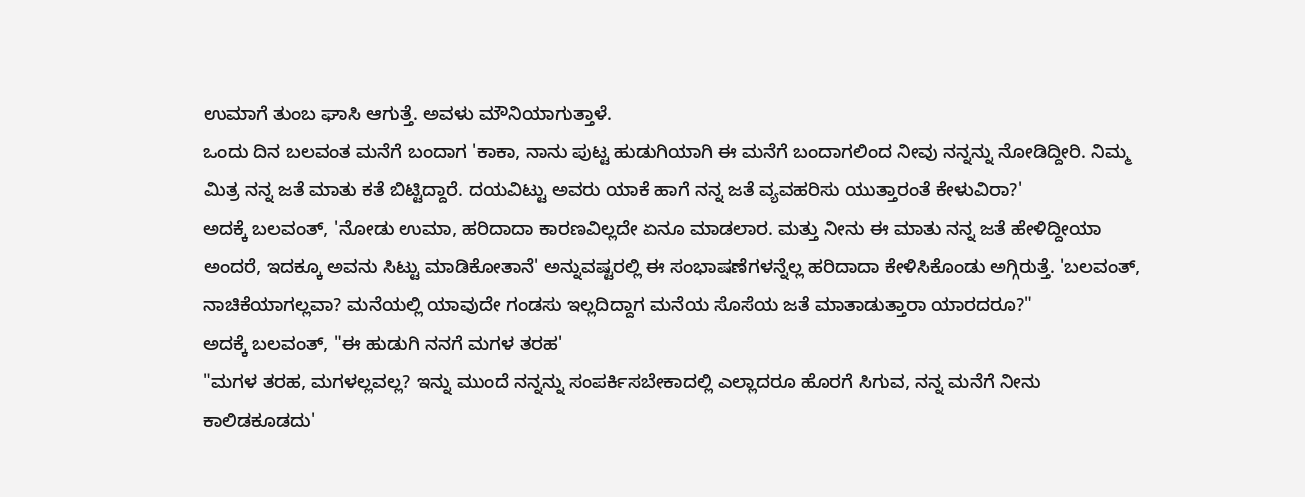ಉಮಾಗೆ ತುಂಬ ಘಾಸಿ ಆಗುತ್ತೆ. ಅವಳು ಮೌನಿಯಾಗುತ್ತಾಳೆ.
ಒಂದು ದಿನ ಬಲವಂತ ಮನೆಗೆ ಬಂದಾಗ 'ಕಾಕಾ, ನಾನು ಪುಟ್ಟ ಹುಡುಗಿಯಾಗಿ ಈ ಮನೆಗೆ ಬಂದಾಗಲಿಂದ ನೀವು ನನ್ನನ್ನು ನೋಡಿದ್ದೀರಿ. ನಿಮ್ಮ ಮಿತ್ರ ನನ್ನ ಜತೆ ಮಾತು ಕತೆ ಬಿಟ್ಟಿದ್ದಾರೆ. ದಯವಿಟ್ಟು ಅವರು ಯಾಕೆ ಹಾಗೆ ನನ್ನ ಜತೆ ವ್ಯವಹರಿಸು ಯುತ್ತಾರಂತೆ ಕೇಳುವಿರಾ?'
ಅದಕ್ಕೆ ಬಲವಂತ್, 'ನೋಡು ಉಮಾ, ಹರಿದಾದಾ ಕಾರಣವಿಲ್ಲದೇ ಏನೂ ಮಾಡಲಾರ. ಮತ್ತು ನೀನು ಈ ಮಾತು ನನ್ನ ಜತೆ ಹೇಳಿದ್ದೀಯಾ ಅಂದರೆ, ಇದಕ್ಕೂ ಅವನು ಸಿಟ್ಟು ಮಾಡಿಕೋತಾನೆ' ಅನ್ನುವಷ್ಟರಲ್ಲಿ ಈ ಸಂಭಾಷಣೆಗಳನ್ನೆಲ್ಲ ಹರಿದಾದಾ ಕೇಳಿಸಿಕೊಂಡು ಅಗ್ಗಿರುತ್ತೆ. 'ಬಲವಂತ್, ನಾಚಿಕೆಯಾಗಲ್ಲವಾ? ಮನೆಯಲ್ಲಿ ಯಾವುದೇ ಗಂಡಸು ಇಲ್ಲದಿದ್ದಾಗ ಮನೆಯ ಸೊಸೆಯ ಜತೆ ಮಾತಾಡುತ್ತಾರಾ ಯಾರದರೂ?"
ಅದಕ್ಕೆ ಬಲವಂತ್, "ಈ ಹುಡುಗಿ ನನಗೆ ಮಗಳ ತರಹ'
"ಮಗಳ ತರಹ, ಮಗಳಲ್ಲವಲ್ಲ? ಇನ್ನು ಮುಂದೆ ನನ್ನನ್ನು ಸಂಪರ್ಕಿಸಬೇಕಾದಲ್ಲಿ ಎಲ್ಲಾದರೂ ಹೊರಗೆ ಸಿಗುವ, ನನ್ನ ಮನೆಗೆ ನೀನು ಕಾಲಿಡಕೂಡದು'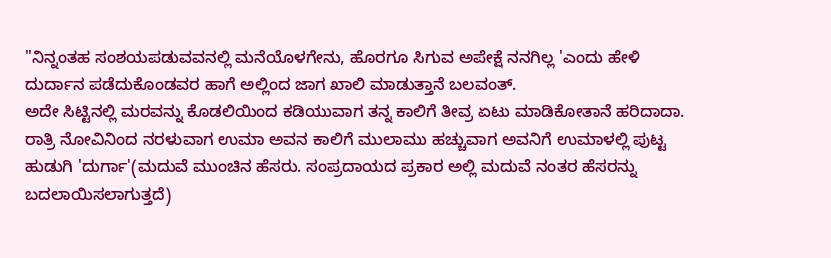"ನಿನ್ನಂತಹ ಸಂಶಯಪಡುವವನಲ್ಲಿ ಮನೆಯೊಳಗೇನು, ಹೊರಗೂ ಸಿಗುವ ಅಪೇಕ್ಷೆ ನನಗಿಲ್ಲ 'ಎಂದು ಹೇಳಿ ದುರ್ದಾನ ಪಡೆದುಕೊಂಡವರ ಹಾಗೆ ಅಲ್ಲಿಂದ ಜಾಗ ಖಾಲಿ ಮಾಡುತ್ತಾನೆ ಬಲವಂತ್.
ಅದೇ ಸಿಟ್ಟಿನಲ್ಲಿ ಮರವನ್ನು ಕೊಡಲಿಯಿಂದ ಕಡಿಯುವಾಗ ತನ್ನ ಕಾಲಿಗೆ ತೀವ್ರ ಏಟು ಮಾಡಿಕೋತಾನೆ ಹರಿದಾದಾ. ರಾತ್ರಿ ನೋವಿನಿಂದ ನರಳುವಾಗ ಉಮಾ ಅವನ ಕಾಲಿಗೆ ಮುಲಾಮು ಹಚ್ಚುವಾಗ ಅವನಿಗೆ ಉಮಾಳಲ್ಲಿ ಪುಟ್ಟ ಹುಡುಗಿ 'ದುರ್ಗಾ'(ಮದುವೆ ಮುಂಚಿನ ಹೆಸರು. ಸಂಪ್ರದಾಯದ ಪ್ರಕಾರ ಅಲ್ಲಿ ಮದುವೆ ನಂತರ ಹೆಸರನ್ನು ಬದಲಾಯಿಸಲಾಗುತ್ತದೆ)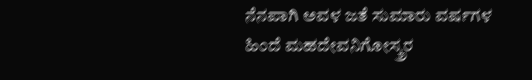ನೆನಪಾಗಿ ಅವಳ ಜತೆ ಸುಮಾರು ವರ್ಷಗಳ ಹಿಂದೆ ಮಹದೇವನಿಗೋಸ್ಕ್ರರ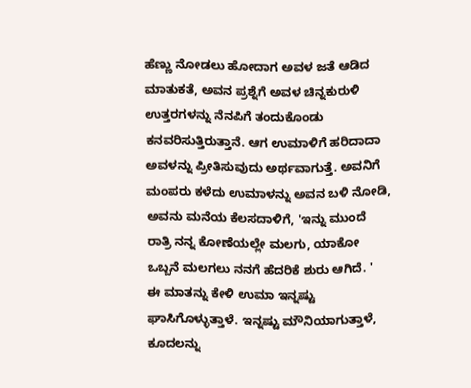ಹೆಣ್ಣು ನೋಡಲು ಹೋದಾಗ ಅವಳ ಜತೆ ಆಡಿದ ಮಾತುಕತೆ, ಅವನ ಪ್ರಶ್ನೆಗೆ ಅವಳ ಚಿನ್ನಕುರುಳಿ ಉತ್ತರಗಳನ್ನು ನೆನಪಿಗೆ ತಂದುಕೊಂಡು ಕನವರಿಸುತ್ತಿರುತ್ತಾನೆ. ಆಗ ಉಮಾಳಿಗೆ ಹರಿದಾದಾ ಅವಳನ್ನು ಪ್ರೀತಿಸುವುದು ಅರ್ಥವಾಗುತ್ತೆ. ಅವನಿಗೆ ಮಂಪರು ಕಳೆದು ಉಮಾಳನ್ನು ಅವನ ಬಳಿ ನೋಡಿ, ಅವನು ಮನೆಯ ಕೆಲಸದಾಳಿಗೆ, 'ಇನ್ನು ಮುಂದೆ ರಾತ್ರಿ ನನ್ನ ಕೋಣೆಯಲ್ಲೇ ಮಲಗು, ಯಾಕೋ ಒಬ್ಬನೆ ಮಲಗಲು ನನಗೆ ಹೆದರಿಕೆ ಶುರು ಆಗಿದೆ. '
ಈ ಮಾತನ್ನು ಕೇಳಿ ಉಮಾ ಇನ್ನಷ್ಟು ಘಾಸಿಗೊಳ್ಳುತ್ತಾಳೆ. ಇನ್ನಷ್ಟು ಮೌನಿಯಾಗುತ್ತಾಳೆ, ಕೂದಲನ್ನು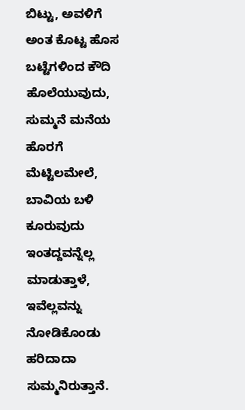ಬಿಟ್ಟು, ಅವಳಿಗೆ ಅಂತ ಕೊಟ್ಟ ಹೊಸ ಬಟ್ಟೆಗಳಿಂದ ಕೌದಿ ಹೊಲೆಯುವುದು, ಸುಮ್ಮನೆ ಮನೆಯ ಹೊರಗೆ ಮೆಟ್ಟಿಲಮೇಲೆ, ಬಾವಿಯ ಬಳಿ ಕೂರುವುದು ಇಂತದ್ದವನ್ನೆಲ್ಲ ಮಾಡುತ್ತಾಳೆ, ಇವೆಲ್ಲವನ್ನು ನೋಡಿಕೊಂಡು ಹರಿದಾದಾ ಸುಮ್ಮನಿರುತ್ತಾನೆ.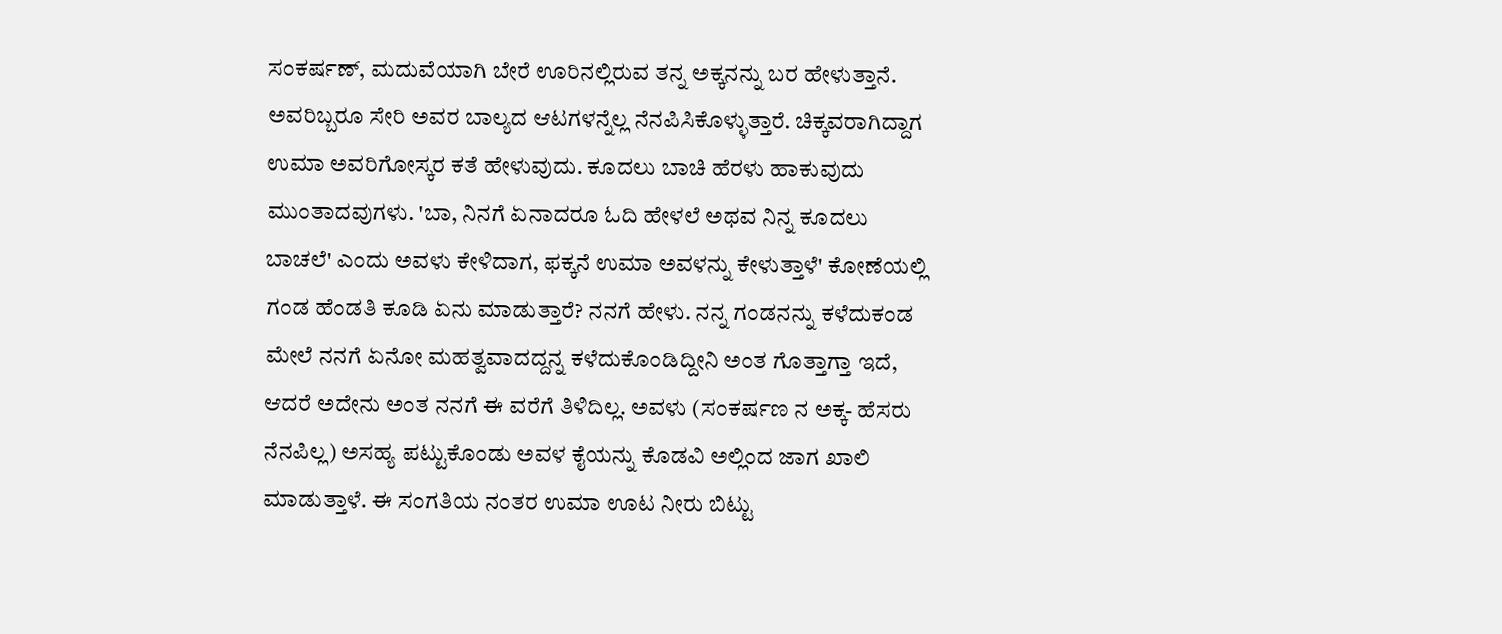ಸಂಕರ್ಷಣ್, ಮದುವೆಯಾಗಿ ಬೇರೆ ಊರಿನಲ್ಲಿರುವ ತನ್ನ ಅಕ್ಕನನ್ನು ಬರ ಹೇಳುತ್ತಾನೆ. ಅವರಿಬ್ಬರೂ ಸೇರಿ ಅವರ ಬಾಲ್ಯದ ಆಟಗಳನ್ನೆಲ್ಲ ನೆನಪಿಸಿಕೊಳ್ಳುತ್ತಾರೆ. ಚಿಕ್ಕವರಾಗಿದ್ದಾಗ ಉಮಾ ಅವರಿಗೋಸ್ಕರ ಕತೆ ಹೇಳುವುದು. ಕೂದಲು ಬಾಚಿ ಹೆರಳು ಹಾಕುವುದು ಮುಂತಾದವುಗಳು. 'ಬಾ, ನಿನಗೆ ಏನಾದರೂ ಓದಿ ಹೇಳಲೆ ಅಥವ ನಿನ್ನ ಕೂದಲು ಬಾಚಲೆ' ಎಂದು ಅವಳು ಕೇಳಿದಾಗ, ಫಕ್ಕನೆ ಉಮಾ ಅವಳನ್ನು ಕೇಳುತ್ತಾಳೆ' ಕೋಣೆಯಲ್ಲಿ ಗಂಡ ಹೆಂಡತಿ ಕೂಡಿ ಏನು ಮಾಡುತ್ತಾರೆ? ನನಗೆ ಹೇಳು. ನನ್ನ ಗಂಡನನ್ನು ಕಳೆದುಕಂಡ ಮೇಲೆ ನನಗೆ ಏನೋ ಮಹತ್ವವಾದದ್ದನ್ನ ಕಳೆದುಕೊಂಡಿದ್ದೀನಿ ಅಂತ ಗೊತ್ತಾಗ್ತಾ ಇದೆ, ಆದರೆ ಅದೇನು ಅಂತ ನನಗೆ ಈ ವರೆಗೆ ತಿಳಿದಿಲ್ಲ. ಅವಳು (ಸಂಕರ್ಷಣ ನ ಅಕ್ಕ- ಹೆಸರು ನೆನಪಿಲ್ಲ) ಅಸಹ್ಯ ಪಟ್ಟುಕೊಂಡು ಅವಳ ಕೈಯನ್ನು ಕೊಡವಿ ಅಲ್ಲಿಂದ ಜಾಗ ಖಾಲಿ ಮಾಡುತ್ತಾಳೆ. ಈ ಸಂಗತಿಯ ನಂತರ ಉಮಾ ಊಟ ನೀರು ಬಿಟ್ಟು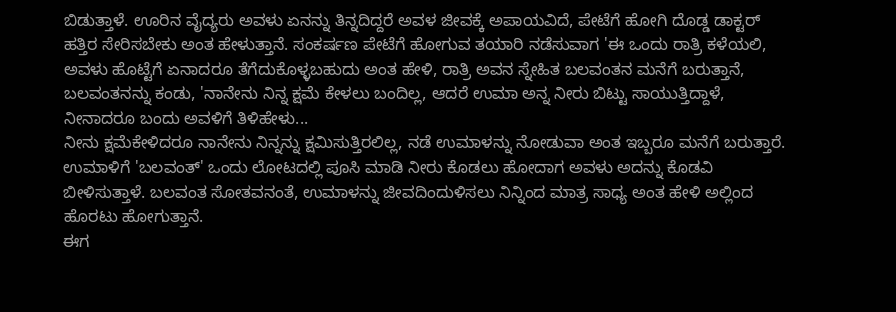ಬಿಡುತ್ತಾಳೆ. ಊರಿನ ವೈದ್ಯರು ಅವಳು ಏನನ್ನು ತಿನ್ನದಿದ್ದರೆ ಅವಳ ಜೀವಕ್ಕೆ ಅಪಾಯವಿದೆ, ಪೇಟೆಗೆ ಹೋಗಿ ದೊಡ್ಡ ಡಾಕ್ಟರ್ ಹತ್ತಿರ ಸೇರಿಸಬೇಕು ಅಂತ ಹೇಳುತ್ತಾನೆ. ಸಂಕರ್ಷಣ ಪೇಟೆಗೆ ಹೋಗುವ ತಯಾರಿ ನಡೆಸುವಾಗ 'ಈ ಒಂದು ರಾತ್ರಿ ಕಳೆಯಲಿ, ಅವಳು ಹೊಟ್ಟೆಗೆ ಏನಾದರೂ ತೆಗೆದುಕೊಳ್ಳಬಹುದು ಅಂತ ಹೇಳಿ, ರಾತ್ರಿ ಅವನ ಸ್ನೇಹಿತ ಬಲವಂತನ ಮನೆಗೆ ಬರುತ್ತಾನೆ, ಬಲವಂತನನ್ನು ಕಂಡು, 'ನಾನೇನು ನಿನ್ನ ಕ್ಷಮೆ ಕೇಳಲು ಬಂದಿಲ್ಲ, ಆದರೆ ಉಮಾ ಅನ್ನ ನೀರು ಬಿಟ್ಟು ಸಾಯುತ್ತಿದ್ದಾಳೆ, ನೀನಾದರೂ ಬಂದು ಅವಳಿಗೆ ತಿಳಿಹೇಳು...
ನೀನು ಕ್ಷಮೆಕೇಳಿದರೂ ನಾನೇನು ನಿನ್ನನ್ನು ಕ್ಷಮಿಸುತ್ತಿರಲಿಲ್ಲ, ನಡೆ ಉಮಾಳನ್ನು ನೋಡುವಾ ಅಂತ ಇಬ್ಬರೂ ಮನೆಗೆ ಬರುತ್ತಾರೆ. ಉಮಾಳಿಗೆ 'ಬಲವಂತ್' ಒಂದು ಲೋಟದಲ್ಲಿ ಪೂಸಿ ಮಾಡಿ ನೀರು ಕೊಡಲು ಹೋದಾಗ ಅವಳು ಅದನ್ನು ಕೊಡವಿ ಬೀಳಿಸುತ್ತಾಳೆ. ಬಲವಂತ ಸೋತವನಂತೆ, ಉಮಾಳನ್ನು ಜೀವದಿಂದುಳಿಸಲು ನಿನ್ನಿಂದ ಮಾತ್ರ ಸಾಧ್ಯ ಅಂತ ಹೇಳಿ ಅಲ್ಲಿಂದ ಹೊರಟು ಹೋಗುತ್ತಾನೆ.
ಈಗ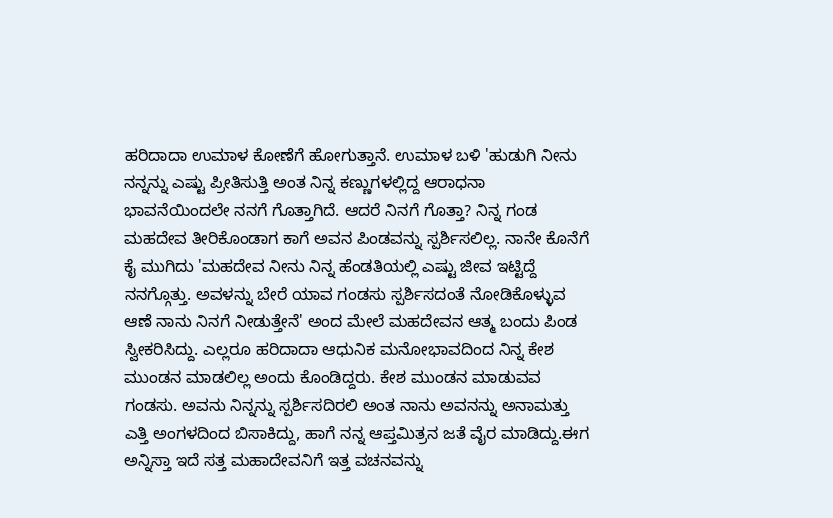ಹರಿದಾದಾ ಉಮಾಳ ಕೋಣೆಗೆ ಹೋಗುತ್ತಾನೆ. ಉಮಾಳ ಬಳಿ 'ಹುಡುಗಿ ನೀನು ನನ್ನನ್ನು ಎಷ್ಟು ಪ್ರೀತಿಸುತ್ತಿ ಅಂತ ನಿನ್ನ ಕಣ್ಣುಗಳಲ್ಲಿದ್ದ ಆರಾಧನಾ ಭಾವನೆಯಿಂದಲೇ ನನಗೆ ಗೊತ್ತಾಗಿದೆ. ಆದರೆ ನಿನಗೆ ಗೊತ್ತಾ? ನಿನ್ನ ಗಂಡ ಮಹದೇವ ತೀರಿಕೊಂಡಾಗ ಕಾಗೆ ಅವನ ಪಿಂಡವನ್ನು ಸ್ಪರ್ಶಿಸಲಿಲ್ಲ. ನಾನೇ ಕೊನೆಗೆ ಕೈ ಮುಗಿದು 'ಮಹದೇವ ನೀನು ನಿನ್ನ ಹೆಂಡತಿಯಲ್ಲಿ ಎಷ್ಟು ಜೀವ ಇಟ್ಟಿದ್ದೆ ನನಗ್ಗೊತ್ತು. ಅವಳನ್ನು ಬೇರೆ ಯಾವ ಗಂಡಸು ಸ್ಪರ್ಶಿಸದಂತೆ ನೋಡಿಕೊಳ್ಳುವ ಆಣೆ ನಾನು ನಿನಗೆ ನೀಡುತ್ತೇನೆ' ಅಂದ ಮೇಲೆ ಮಹದೇವನ ಆತ್ಮ ಬಂದು ಪಿಂಡ ಸ್ವೀಕರಿಸಿದ್ದು. ಎಲ್ಲರೂ ಹರಿದಾದಾ ಆಧುನಿಕ ಮನೋಭಾವದಿಂದ ನಿನ್ನ ಕೇಶ ಮುಂಡನ ಮಾಡಲಿಲ್ಲ ಅಂದು ಕೊಂಡಿದ್ದರು. ಕೇಶ ಮುಂಡನ ಮಾಡುವವ ಗಂಡಸು. ಅವನು ನಿನ್ನನ್ನು ಸ್ಪರ್ಶಿಸದಿರಲಿ ಅಂತ ನಾನು ಅವನನ್ನು ಅನಾಮತ್ತು ಎತ್ತಿ ಅಂಗಳದಿಂದ ಬಿಸಾಕಿದ್ದು, ಹಾಗೆ ನನ್ನ ಆಪ್ತಮಿತ್ರನ ಜತೆ ವೈರ ಮಾಡಿದ್ದು.ಈಗ ಅನ್ನಿಸ್ತಾ ಇದೆ ಸತ್ತ ಮಹಾದೇವನಿಗೆ ಇತ್ತ ವಚನವನ್ನು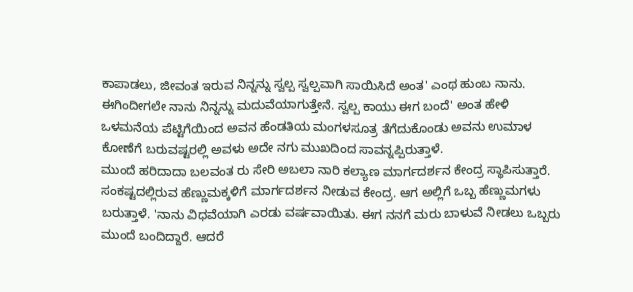ಕಾಪಾಡಲು, ಜೀವಂತ ಇರುವ ನಿನ್ನನ್ನು ಸ್ವಲ್ಪ ಸ್ವಲ್ಪವಾಗಿ ಸಾಯಿಸಿದೆ ಅಂತ' ಎಂಥ ಹುಂಬ ನಾನು. ಈಗಿಂದೀಗಲೇ ನಾನು ನಿನ್ನನ್ನು ಮದುವೆಯಾಗುತ್ತೇನೆ. ಸ್ವಲ್ಪ ಕಾಯು ಈಗ ಬಂದೆ' ಅಂತ ಹೇಳಿ ಒಳಮನೆಯ ಪೆಟ್ಟಿಗೆಯಿಂದ ಅವನ ಹೆಂಡತಿಯ ಮಂಗಳಸೂತ್ರ ತೆಗೆದುಕೊಂಡು ಅವನು ಉಮಾಳ ಕೋಣೆಗೆ ಬರುವಷ್ಟರಲ್ಲಿ ಅವಳು ಅದೇ ನಗು ಮುಖದಿಂದ ಸಾವನ್ನಪ್ಪಿರುತ್ತಾಳೆ.
ಮುಂದೆ ಹರಿದಾದಾ ಬಲವಂತ ರು ಸೇರಿ ಅಬಲಾ ನಾರಿ ಕಲ್ಯಾಣ ಮಾರ್ಗದರ್ಶನ ಕೇಂದ್ರ ಸ್ಥಾಪಿಸುತ್ತಾರೆ. ಸಂಕಷ್ಟದಲ್ಲಿರುವ ಹೆಣ್ಣುಮಕ್ಕಳಿಗೆ ಮಾರ್ಗದರ್ಶನ ನೀಡುವ ಕೇಂದ್ರ. ಆಗ ಅಲ್ಲಿಗೆ ಒಬ್ಬ ಹೆಣ್ಣುಮಗಳು ಬರುತ್ತಾಳೆ. 'ನಾನು ವಿಧವೆಯಾಗಿ ಎರಡು ವರ್ಷವಾಯಿತು. ಈಗ ನನಗೆ ಮರು ಬಾಳುವೆ ನೀಡಲು ಒಬ್ಬರು ಮುಂದೆ ಬಂದಿದ್ದಾರೆ. ಆದರೆ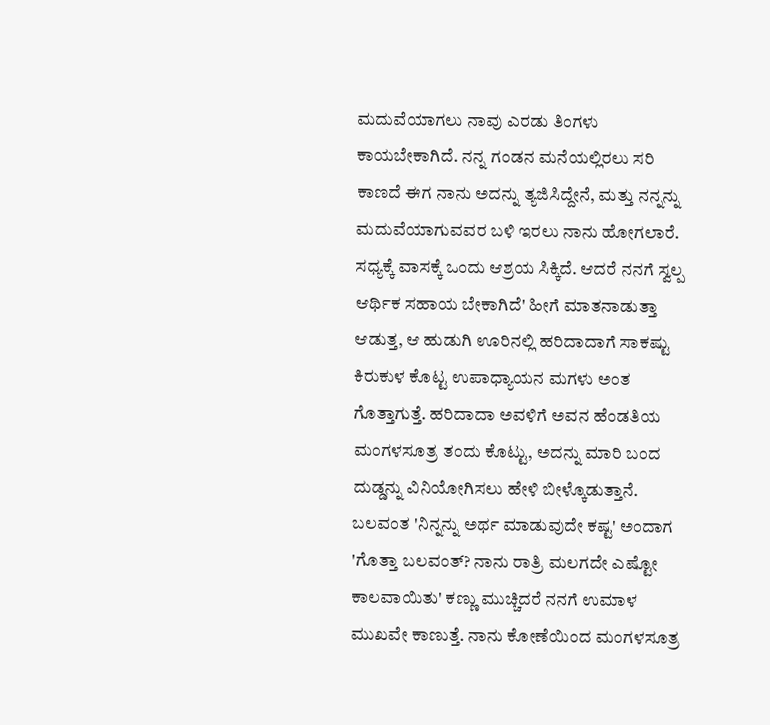ಮದುವೆಯಾಗಲು ನಾವು ಎರಡು ತಿಂಗಳು ಕಾಯಬೇಕಾಗಿದೆ. ನನ್ನ ಗಂಡನ ಮನೆಯಲ್ಲಿರಲು ಸರಿ ಕಾಣದೆ ಈಗ ನಾನು ಅದನ್ನು ತ್ಯಜಿಸಿದ್ದೇನೆ, ಮತ್ತು ನನ್ನನ್ನು ಮದುವೆಯಾಗುವವರ ಬಳಿ ಇರಲು ನಾನು ಹೋಗಲಾರೆ. ಸಧ್ಯಕ್ಕೆ ವಾಸಕ್ಕೆ ಒಂದು ಆಶ್ರಯ ಸಿಕ್ಕಿದೆ. ಆದರೆ ನನಗೆ ಸ್ವಲ್ಪ ಆರ್ಥಿಕ ಸಹಾಯ ಬೇಕಾಗಿದೆ' ಹೀಗೆ ಮಾತನಾಡುತ್ತಾ ಆಡುತ್ತ, ಆ ಹುಡುಗಿ ಊರಿನಲ್ಲಿ ಹರಿದಾದಾಗೆ ಸಾಕಷ್ಟು ಕಿರುಕುಳ ಕೊಟ್ಟ ಉಪಾಧ್ಯಾಯನ ಮಗಳು ಅಂತ ಗೊತ್ತಾಗುತ್ತೆ. ಹರಿದಾದಾ ಅವಳಿಗೆ ಅವನ ಹೆಂಡತಿಯ ಮಂಗಳಸೂತ್ರ ತಂದು ಕೊಟ್ಟು, ಅದನ್ನು ಮಾರಿ ಬಂದ ದುಡ್ಡನ್ನು ವಿನಿಯೋಗಿಸಲು ಹೇಳಿ ಬೀಳ್ಕೊಡುತ್ತಾನೆ. ಬಲವಂತ 'ನಿನ್ನನ್ನು ಅರ್ಥ ಮಾಡುವುದೇ ಕಷ್ಟ' ಅಂದಾಗ 'ಗೊತ್ತಾ ಬಲವಂತ್? ನಾನು ರಾತ್ರಿ ಮಲಗದೇ ಎಷ್ಟೋ ಕಾಲವಾಯಿತು' ಕಣ್ಣು ಮುಚ್ಚಿದರೆ ನನಗೆ ಉಮಾಳ ಮುಖವೇ ಕಾಣುತ್ತೆ. ನಾನು ಕೋಣೆಯಿಂದ ಮಂಗಳಸೂತ್ರ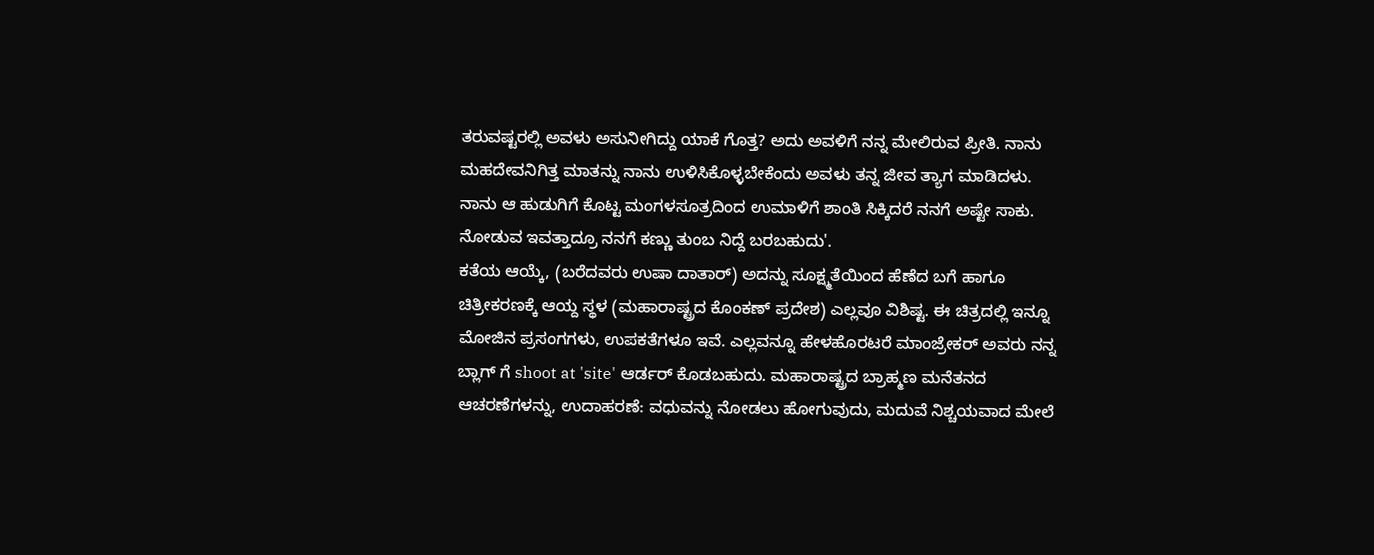ತರುವಷ್ಟರಲ್ಲಿ ಅವಳು ಅಸುನೀಗಿದ್ದು ಯಾಕೆ ಗೊತ್ತ? ಅದು ಅವಳಿಗೆ ನನ್ನ ಮೇಲಿರುವ ಪ್ರೀತಿ. ನಾನು ಮಹದೇವನಿಗಿತ್ತ ಮಾತನ್ನು ನಾನು ಉಳಿಸಿಕೊಳ್ಳಬೇಕೆಂದು ಅವಳು ತನ್ನ ಜೀವ ತ್ಯಾಗ ಮಾಡಿದಳು. ನಾನು ಆ ಹುಡುಗಿಗೆ ಕೊಟ್ಟ ಮಂಗಳಸೂತ್ರದಿಂದ ಉಮಾಳಿಗೆ ಶಾಂತಿ ಸಿಕ್ಕಿದರೆ ನನಗೆ ಅಷ್ಟೇ ಸಾಕು. ನೋಡುವ ಇವತ್ತಾದ್ರೂ ನನಗೆ ಕಣ್ಣು ತುಂಬ ನಿದ್ದೆ ಬರಬಹುದು'.
ಕತೆಯ ಆಯ್ಕೆ, (ಬರೆದವರು ಉಷಾ ದಾತಾರ್) ಅದನ್ನು ಸೂಕ್ಷ್ಮತೆಯಿಂದ ಹೆಣೆದ ಬಗೆ ಹಾಗೂ ಚಿತ್ರೀಕರಣಕ್ಕೆ ಆಯ್ದ ಸ್ಥಳ (ಮಹಾರಾಷ್ಟ್ರದ ಕೊಂಕಣ್ ಪ್ರದೇಶ) ಎಲ್ಲವೂ ವಿಶಿಷ್ಟ. ಈ ಚಿತ್ರದಲ್ಲಿ ಇನ್ನೂ ಮೋಜಿನ ಪ್ರಸಂಗಗಳು, ಉಪಕತೆಗಳೂ ಇವೆ. ಎಲ್ಲವನ್ನೂ ಹೇಳಹೊರಟರೆ ಮಾಂಜ್ರೇಕರ್ ಅವರು ನನ್ನ ಬ್ಲಾಗ್ ಗೆ shoot at 'site' ಆರ್ಡರ್ ಕೊಡಬಹುದು. ಮಹಾರಾಷ್ಟ್ರದ ಬ್ರಾಹ್ಮಣ ಮನೆತನದ ಆಚರಣೆಗಳನ್ನು, ಉದಾಹರಣೆ: ವಧುವನ್ನು ನೋಡಲು ಹೋಗುವುದು, ಮದುವೆ ನಿಶ್ಚಯವಾದ ಮೇಲೆ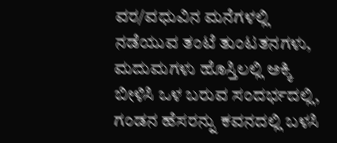ವರ/ವಧುವಿನ ಮನೆಗಳಲ್ಲಿ ನಡೆಯುವ ತಂಟೆ ತುಂಟತನಗಳು, ಮದುಮಗಳು ಹೊಸ್ತಿಲಲ್ಲಿ ಅಕ್ಕಿ ಬೀಳಿಸಿ ಒಳ ಬರುವ ಸಂದರ್ಭದಲ್ಲಿ, ಗಂಡನ ಹೆಸರನ್ನು ಕವನದಲ್ಲಿ ಬಳಸಿ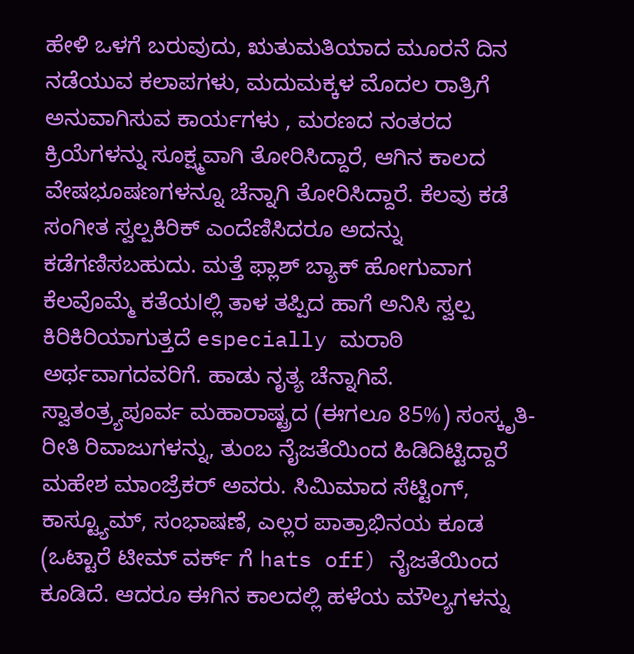ಹೇಳಿ ಒಳಗೆ ಬರುವುದು, ಋತುಮತಿಯಾದ ಮೂರನೆ ದಿನ ನಡೆಯುವ ಕಲಾಪಗಳು, ಮದುಮಕ್ಕಳ ಮೊದಲ ರಾತ್ರಿಗೆ ಅನುವಾಗಿಸುವ ಕಾರ್ಯಗಳು , ಮರಣದ ನಂತರದ ಕ್ರಿಯೆಗಳನ್ನು ಸೂಕ್ಷ್ಮವಾಗಿ ತೋರಿಸಿದ್ದಾರೆ, ಆಗಿನ ಕಾಲದ ವೇಷಭೂಷಣಗಳನ್ನೂ ಚೆನ್ನಾಗಿ ತೋರಿಸಿದ್ದಾರೆ. ಕೆಲವು ಕಡೆ ಸಂಗೀತ ಸ್ವಲ್ಪಕಿರಿಕ್ ಎಂದೆಣಿಸಿದರೂ ಅದನ್ನು ಕಡೆಗಣಿಸಬಹುದು. ಮತ್ತೆ ಫ್ಲಾಶ್ ಬ್ಯಾಕ್ ಹೋಗುವಾಗ ಕೆಲವೊಮ್ಮೆ ಕತೆಯlಲ್ಲಿ ತಾಳ ತಪ್ಪಿದ ಹಾಗೆ ಅನಿಸಿ ಸ್ವಲ್ಪ ಕಿರಿಕಿರಿಯಾಗುತ್ತದೆ especially ಮರಾಠಿ ಅರ್ಥವಾಗದವರಿಗೆ. ಹಾಡು ನೃತ್ಯ ಚೆನ್ನಾಗಿವೆ.
ಸ್ವಾತಂತ್ರ್ಯಪೂರ್ವ ಮಹಾರಾಷ್ಟ್ರದ (ಈಗಲೂ 85%) ಸಂಸ್ಕೃತಿ- ರೀತಿ ರಿವಾಜುಗಳನ್ನು, ತುಂಬ ನೈಜತೆಯಿಂದ ಹಿಡಿದಿಟ್ಟಿದ್ದಾರೆ ಮಹೇಶ ಮಾಂಜ್ರೆಕರ್ ಅವರು. ಸಿಮಿಮಾದ ಸೆಟ್ಟಿಂಗ್, ಕಾಸ್ಟ್ಯೂಮ್, ಸಂಭಾಷಣೆ, ಎಲ್ಲರ ಪಾತ್ರಾಭಿನಯ ಕೂಡ (ಒಟ್ಟಾರೆ ಟೀಮ್ ವರ್ಕ್ ಗೆ hats off) ನೈಜತೆಯಿಂದ ಕೂಡಿದೆ. ಆದರೂ ಈಗಿನ ಕಾಲದಲ್ಲಿ ಹಳೆಯ ಮೌಲ್ಯಗಳನ್ನು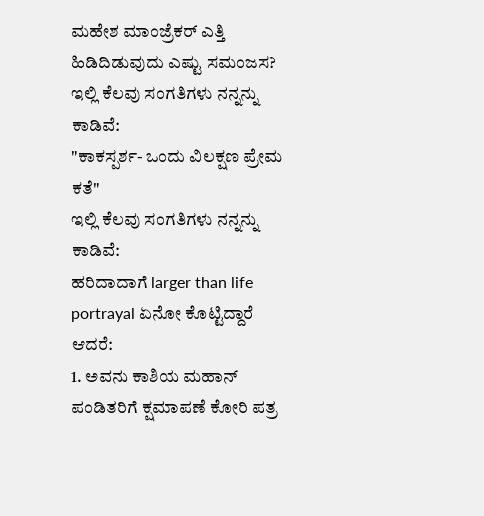ಮಹೇಶ ಮಾಂಜ್ರೆಕರ್ ಎತ್ತಿ ಹಿಡಿದಿಡುವುದು ಎಷ್ಟು ಸಮಂಜಸ?
ಇಲ್ಲಿ ಕೆಲವು ಸಂಗತಿಗಳು ನನ್ನನ್ನು ಕಾಡಿವೆ:
"ಕಾಕಸ್ಪರ್ಶ- ಒಂದು ವಿಲಕ್ಷಣ ಪ್ರೇಮ ಕತೆ"
ಇಲ್ಲಿ ಕೆಲವು ಸಂಗತಿಗಳು ನನ್ನನ್ನು ಕಾಡಿವೆ:
ಹರಿದಾದಾಗೆ larger than life portrayal ಏನೋ ಕೊಟ್ಟಿದ್ದಾರೆ ಆದರೆ:
1. ಅವನು ಕಾಶಿಯ ಮಹಾನ್ ಪಂಡಿತರಿಗೆ ಕ್ಷಮಾಪಣೆ ಕೋರಿ ಪತ್ರ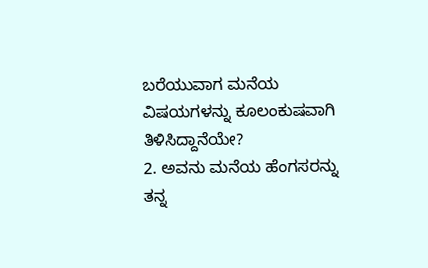ಬರೆಯುವಾಗ ಮನೆಯ ವಿಷಯಗಳನ್ನು ಕೂಲಂಕುಷವಾಗಿ ತಿಳಿಸಿದ್ದಾನೆಯೇ?
2. ಅವನು ಮನೆಯ ಹೆಂಗಸರನ್ನು ತನ್ನ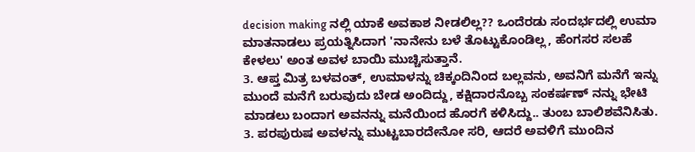decision making ನಲ್ಲಿ ಯಾಕೆ ಅವಕಾಶ ನೀಡಲಿಲ್ಲ?? ಒಂದೆರಡು ಸಂದರ್ಭದಲ್ಲಿ ಉಮಾ ಮಾತನಾಡಲು ಪ್ರಯತ್ನಿಸಿದಾಗ 'ನಾನೇನು ಬಳೆ ತೊಟ್ಟುಕೊಂಡಿಲ್ಲ, ಹೆಂಗಸರ ಸಲಹೆ ಕೇಳಲು' ಅಂತ ಅವಳ ಬಾಯಿ ಮುಚ್ಚಿಸುತ್ತಾನೆ.
3. ಆಪ್ತ ಮಿತ್ರ ಬಳವಂತ್, ಉಮಾಳನ್ನು ಚಿಕ್ಕಂದಿನಿಂದ ಬಲ್ಲವನು, ಅವನಿಗೆ ಮನೆಗೆ ಇನ್ನು ಮುಂದೆ ಮನೆಗೆ ಬರುವುದು ಬೇಡ ಅಂದಿದ್ದು, ಕಕ್ಷಿದಾರನೊಬ್ಬ ಸಂಕರ್ಷಣ್ ನನ್ನು ಭೇಟಿ ಮಾಡಲು ಬಂದಾಗ ಅವನನ್ನು ಮನೆಯಿಂದ ಹೊರಗೆ ಕಳಿಸಿದ್ದು.. ತುಂಬ ಬಾಲಿಶವೆನಿಸಿತು.
3. ಪರಪುರುಷ ಅವಳನ್ನು ಮುಟ್ಟಬಾರದೇನೋ ಸರಿ, ಆದರೆ ಅವಳಿಗೆ ಮುಂದಿನ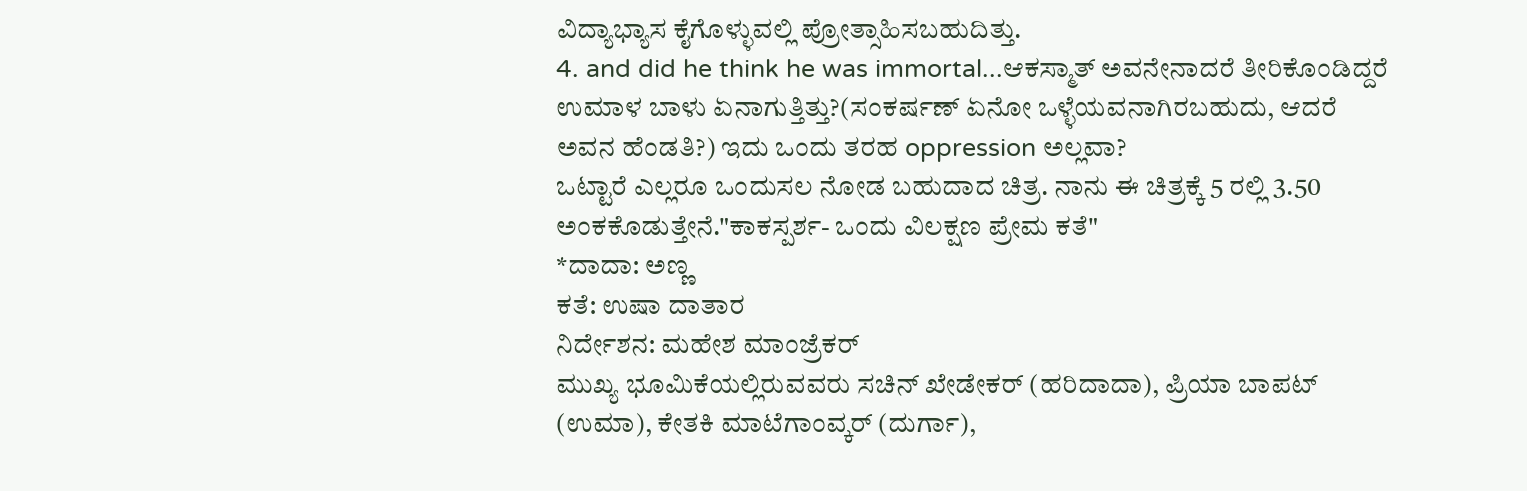ವಿದ್ಯಾಭ್ಯಾಸ ಕೈಗೊಳ್ಳುವಲ್ಲಿ ಪ್ರೋತ್ಸಾಹಿಸಬಹುದಿತ್ತು.
4. and did he think he was immortal...ಆಕಸ್ಮಾತ್ ಅವನೇನಾದರೆ ತೀರಿಕೊಂಡಿದ್ದರೆ ಉಮಾಳ ಬಾಳು ಏನಾಗುತ್ತಿತ್ತು?(ಸಂಕರ್ಷಣ್ ಏನೋ ಒಳ್ಳೆಯವನಾಗಿರಬಹುದು, ಆದರೆ ಅವನ ಹೆಂಡತಿ?) ಇದು ಒಂದು ತರಹ oppression ಅಲ್ಲವಾ?
ಒಟ್ಟಾರೆ ಎಲ್ಲರೂ ಒಂದುಸಲ ನೋಡ ಬಹುದಾದ ಚಿತ್ರ. ನಾನು ಈ ಚಿತ್ರಕ್ಕೆ 5 ರಲ್ಲಿ 3.50 ಅಂಕಕೊಡುತ್ತೇನೆ."ಕಾಕಸ್ಪರ್ಶ- ಒಂದು ವಿಲಕ್ಷಣ ಪ್ರೇಮ ಕತೆ"
*ದಾದಾ: ಅಣ್ಣ
ಕತೆ: ಉಷಾ ದಾತಾರ
ನಿರ್ದೇಶನ: ಮಹೇಶ ಮಾಂಜ್ರೆಕರ್
ಮುಖ್ಯ ಭೂಮಿಕೆಯಲ್ಲಿರುವವರು ಸಚಿನ್ ಖೇಡೇಕರ್ (ಹರಿದಾದಾ), ಪ್ರಿಯಾ ಬಾಪಟ್ (ಉಮಾ), ಕೇತಕಿ ಮಾಟೆಗಾಂವ್ಕರ್ (ದುರ್ಗಾ),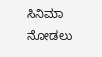ಸಿನಿಮಾ ನೋಡಲು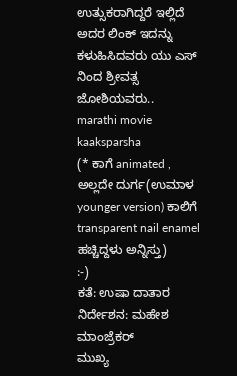ಉತ್ಸುಕರಾಗಿದ್ದರೆ ಇಲ್ಲಿದೆ ಅದರ ಲಿಂಕ್ ಇದನ್ನು ಕಳುಹಿಸಿದವರು ಯು ಎಸ್ ನಿಂದ ಶ್ರೀವತ್ಸ ಜೋಶಿಯವರು..
marathi movie kaaksparsha
(* ಕಾಗೆ animated , ಅಲ್ಲದೇ ದುರ್ಗ(ಉಮಾಳ younger version) ಕಾಲಿಗೆ transparent nail enamel ಹಚ್ಚಿದ್ದಳು ಅನ್ನಿಸ್ತು)
:-)
ಕತೆ: ಉಷಾ ದಾತಾರ
ನಿರ್ದೇಶನ: ಮಹೇಶ ಮಾಂಜ್ರೆಕರ್
ಮುಖ್ಯ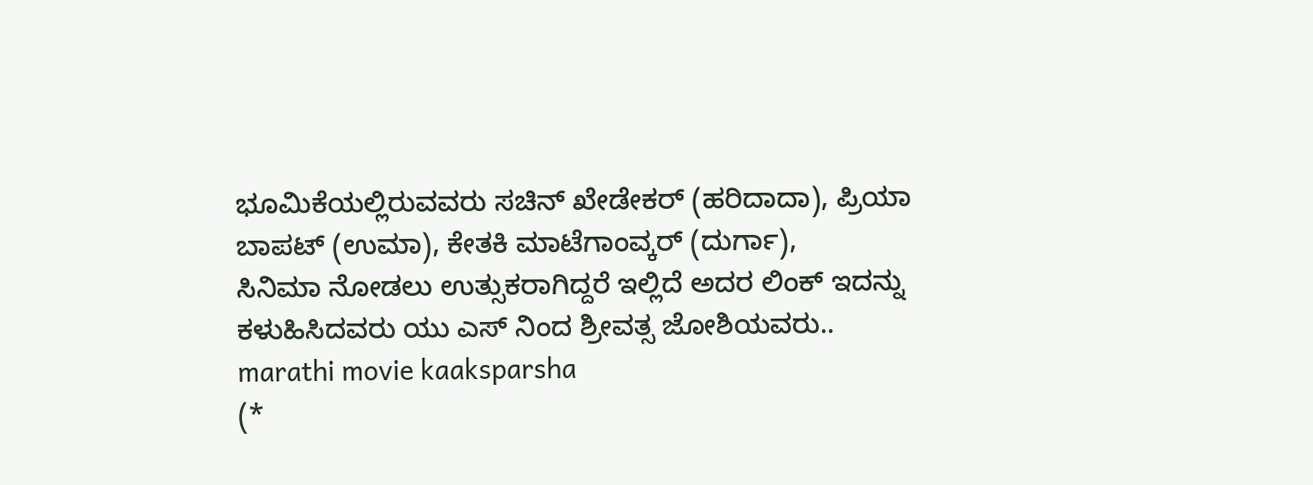ಭೂಮಿಕೆಯಲ್ಲಿರುವವರು ಸಚಿನ್ ಖೇಡೇಕರ್ (ಹರಿದಾದಾ), ಪ್ರಿಯಾ ಬಾಪಟ್ (ಉಮಾ), ಕೇತಕಿ ಮಾಟೆಗಾಂವ್ಕರ್ (ದುರ್ಗಾ),
ಸಿನಿಮಾ ನೋಡಲು ಉತ್ಸುಕರಾಗಿದ್ದರೆ ಇಲ್ಲಿದೆ ಅದರ ಲಿಂಕ್ ಇದನ್ನು ಕಳುಹಿಸಿದವರು ಯು ಎಸ್ ನಿಂದ ಶ್ರೀವತ್ಸ ಜೋಶಿಯವರು..
marathi movie kaaksparsha
(*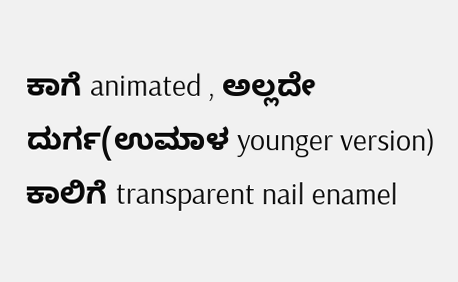ಕಾಗೆ animated , ಅಲ್ಲದೇ ದುರ್ಗ(ಉಮಾಳ younger version) ಕಾಲಿಗೆ transparent nail enamel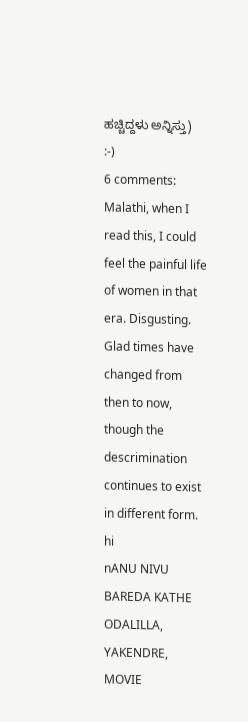ಹಚ್ಚಿದ್ದಳು ಅನ್ನಿಸ್ತು)
:-)
6 comments:
Malathi, when I read this, I could feel the painful life of women in that era. Disgusting. Glad times have changed from then to now, though the descrimination continues to exist in different form.
hi
nANU NIVU BAREDA KATHE ODALILLA, YAKENDRE, MOVIE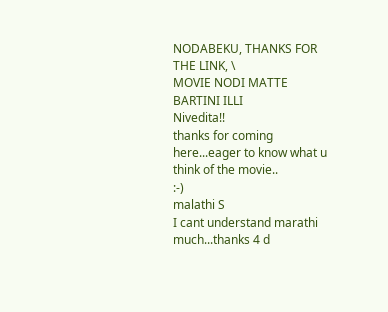NODABEKU, THANKS FOR THE LINK, \
MOVIE NODI MATTE BARTINI ILLI
Nivedita!!
thanks for coming here...eager to know what u think of the movie..
:-)
malathi S
I cant understand marathi much...thanks 4 d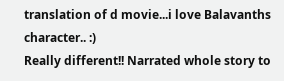translation of d movie...i love Balavanths character.. :)
Really different!! Narrated whole story to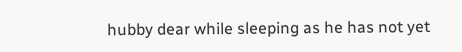hubby dear while sleeping as he has not yet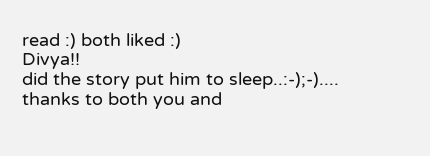read :) both liked :)
Divya!!
did the story put him to sleep..:-);-)....
thanks to both you and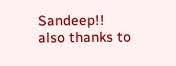Sandeep!!
also thanks to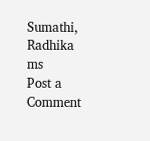Sumathi, Radhika
ms
Post a Comment